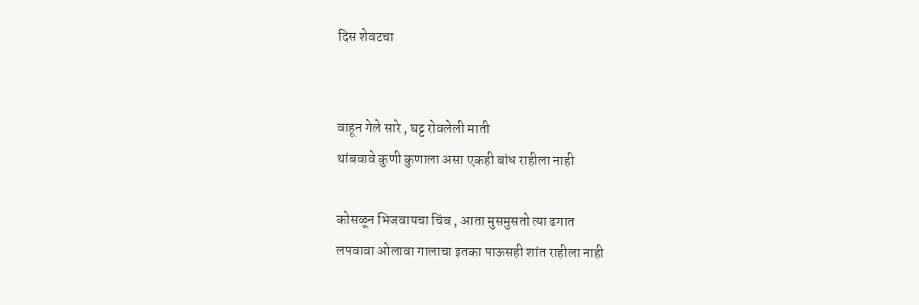दिस शेवटचा


वाहून गेले सारे , घट्ट रोवलेली माती
थांबवावे कुणी कुणाला असा एकही बांध राहीला नाही

कोसळून भिजवायचा चिंब , आता मुसमुसतो त्या ढगात
लपवावा ओलावा गालाचा इतका पाऊसही शांत राहीला नाही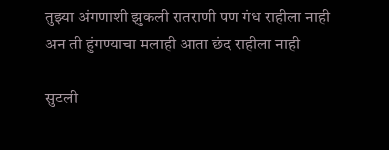तुझ्या अंगणाशी झुकली रातराणी पण गंध राहीला नाही
अन ती हुंगण्याचा मलाही आता छंद राहीला नाही

सुटली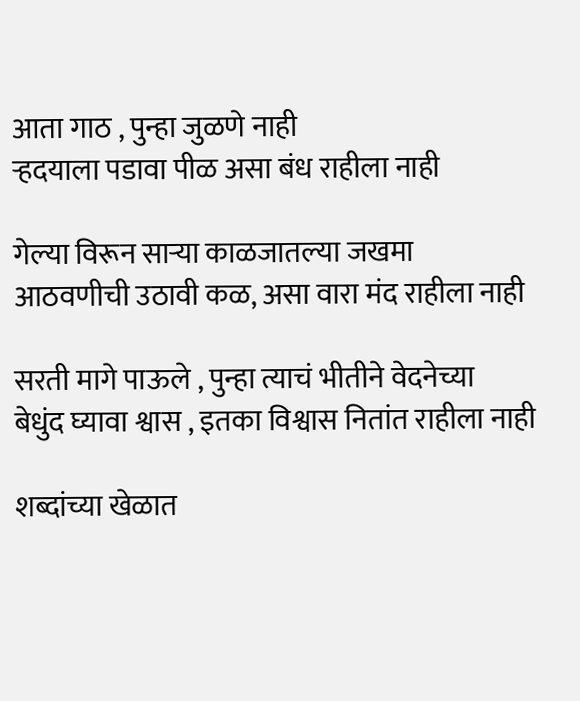आता गाठ , पुन्हा जुळणे नाही
ऱ्हदयाला पडावा पीळ असा बंध राहीला नाही

गेल्या विरून साऱ्या काळजातल्या जखमा
आठवणीची उठावी कळ, असा वारा मंद राहीला नाही

सरती मागे पाऊले , पुन्हा त्याचं भीतीने वेदनेच्या
बेधुंद घ्यावा श्वास , इतका विश्वास नितांत राहीला नाही

शब्दांच्या खेळात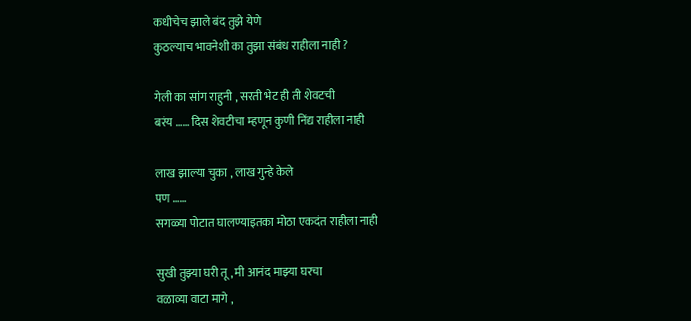कधीचेच झाले बंद तुझे येणे
कुठल्याच भावनेशी का तुझा संबंध राहीला नाही ?

गेली का सांग राहुनी , सरती भेट ही ती शेवटची
बरंय …… दिस शेवटीचा म्हणून कुणी निंद्य राहीला नाही

लाख झाल्या चुका , लाख गुन्हे केले
पण ……
सगळ्या पोटात घालण्याइतका मोठा एकदंत राहीला नाही

सुखी तुझ्या घरी तू , मी आनंद माझ्या घरचा
वळाव्या वाटा मागे ,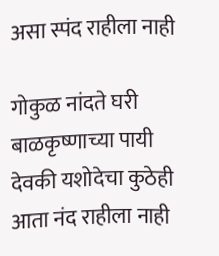असा स्पंद राहीला नाही

गोकुळ नांदते घरी बाळकृष्णाच्या पायी
देवकी यशोदेचा कुठेही आता नंद राहीला नाही